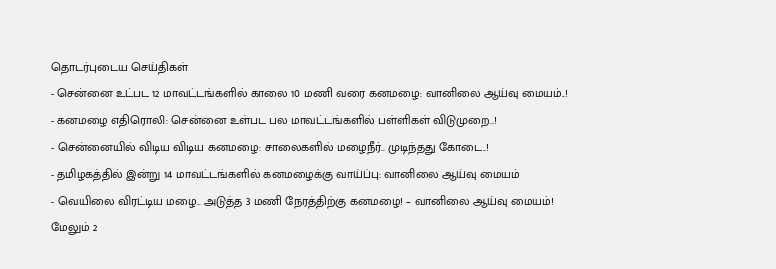தொடர்புடைய செய்திகள்
- சென்னை உட்பட 12 மாவட்டங்களில் காலை 10 மணி வரை கனமழை: வானிலை ஆய்வு மையம்..!
- கனமழை எதிரொலி: சென்னை உள்பட பல மாவட்டங்களில் பள்ளிகள் விடுமுறை..!
- சென்னையில் விடிய விடிய கனமழை: சாலைகளில் மழைநீர்.. முடிந்தது கோடை..!
- தமிழகத்தில் இன்று 14 மாவட்டங்களில் கனமழைக்கு வாய்ப்பு: வானிலை ஆய்வு மையம்
- வெயிலை விரட்டிய மழை.. அடுத்த 3 மணி நேரத்திற்கு கனமழை! – வானிலை ஆய்வு மையம்!
மேலும் 2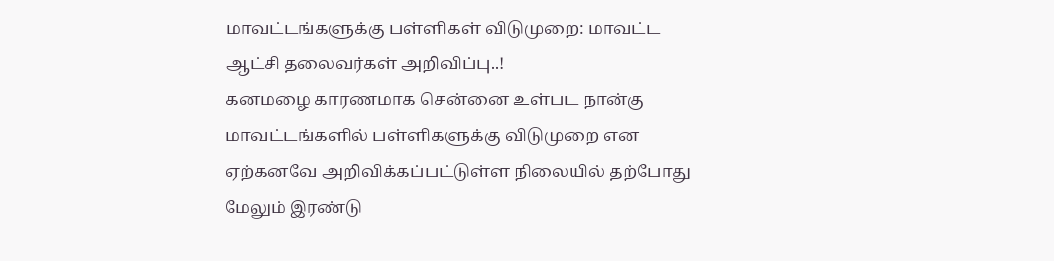மாவட்டங்களுக்கு பள்ளிகள் விடுமுறை: மாவட்ட ஆட்சி தலைவர்கள் அறிவிப்பு..!
கனமழை காரணமாக சென்னை உள்பட நான்கு மாவட்டங்களில் பள்ளிகளுக்கு விடுமுறை என ஏற்கனவே அறிவிக்கப்பட்டுள்ள நிலையில் தற்போது மேலும் இரண்டு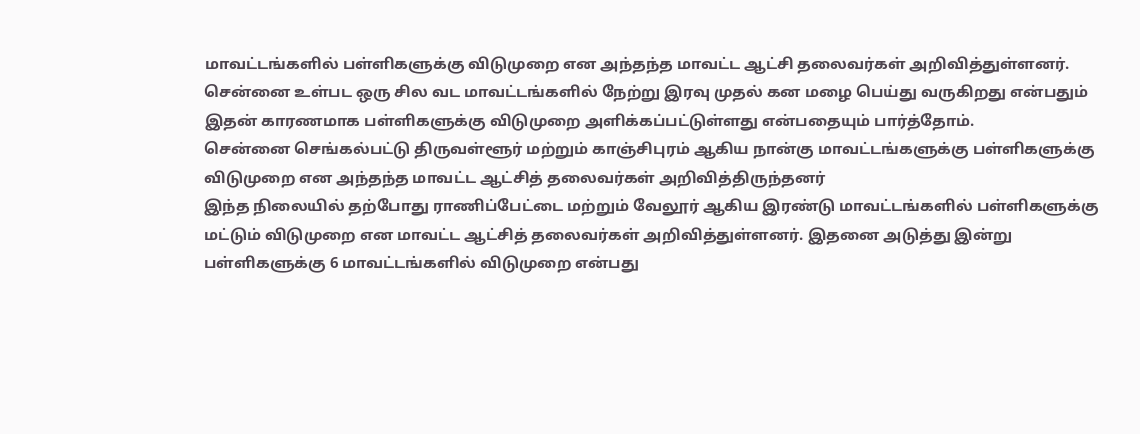மாவட்டங்களில் பள்ளிகளுக்கு விடுமுறை என அந்தந்த மாவட்ட ஆட்சி தலைவர்கள் அறிவித்துள்ளனர்.
சென்னை உள்பட ஒரு சில வட மாவட்டங்களில் நேற்று இரவு முதல் கன மழை பெய்து வருகிறது என்பதும் இதன் காரணமாக பள்ளிகளுக்கு விடுமுறை அளிக்கப்பட்டுள்ளது என்பதையும் பார்த்தோம்.
சென்னை செங்கல்பட்டு திருவள்ளூர் மற்றும் காஞ்சிபுரம் ஆகிய நான்கு மாவட்டங்களுக்கு பள்ளிகளுக்கு விடுமுறை என அந்தந்த மாவட்ட ஆட்சித் தலைவர்கள் அறிவித்திருந்தனர்
இந்த நிலையில் தற்போது ராணிப்பேட்டை மற்றும் வேலூர் ஆகிய இரண்டு மாவட்டங்களில் பள்ளிகளுக்கு மட்டும் விடுமுறை என மாவட்ட ஆட்சித் தலைவர்கள் அறிவித்துள்ளனர். இதனை அடுத்து இன்று பள்ளிகளுக்கு 6 மாவட்டங்களில் விடுமுறை என்பது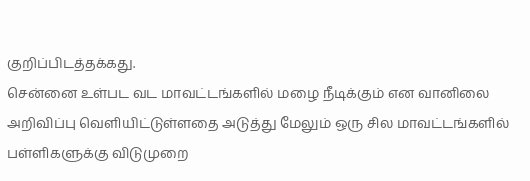குறிப்பிடத்தக்கது.
சென்னை உள்பட வட மாவட்டங்களில் மழை நீடிக்கும் என வானிலை அறிவிப்பு வெளியிட்டுள்ளதை அடுத்து மேலும் ஒரு சில மாவட்டங்களில் பள்ளிகளுக்கு விடுமுறை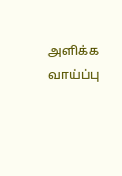அளிக்க வாய்ப்பு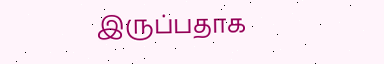இருப்பதாக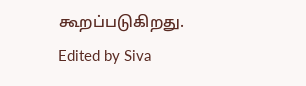கூறப்படுகிறது.
Edited by Siva